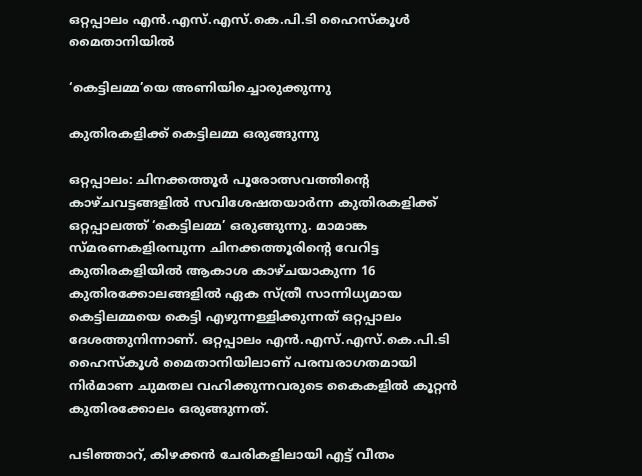ഒറ്റപ്പാലം എൻ.എസ്.എസ്.കെ.പി.ടി ഹൈസ്‌കൂൾ മൈതാനിയിൽ

‘കെട്ടിലമ്മ’യെ അണിയിച്ചൊരുക്കുന്നു

കുതിരകളിക്ക് കെട്ടിലമ്മ ഒരുങ്ങുന്നു

ഒറ്റപ്പാലം: ചിനക്കത്തൂർ പൂരോത്സവത്തിന്റെ കാഴ്ചവട്ടങ്ങളിൽ സവിശേഷതയാർന്ന കുതിരകളിക്ക് ഒറ്റപ്പാലത്ത് ‘കെട്ടിലമ്മ’ ഒരുങ്ങുന്നു. മാമാങ്ക സ്മരണകളിരമ്പുന്ന ചിനക്കത്തൂരിന്റെ വേറിട്ട കുതിരകളിയിൽ ആകാശ കാഴ്ചയാകുന്ന 16 കുതിരക്കോലങ്ങളിൽ ഏക സ്ത്രീ സാന്നിധ്യമായ കെട്ടിലമ്മയെ കെട്ടി എഴുന്നള്ളിക്കുന്നത് ഒറ്റപ്പാലം ദേശത്തുനിന്നാണ്. ഒറ്റപ്പാലം എൻ.എസ്.എസ്.കെ.പി.ടി ഹൈസ്‌കൂൾ മൈതാനിയിലാണ് പരമ്പരാഗതമായി നിർമാണ ചുമതല വഹിക്കുന്നവരുടെ കൈകളിൽ കൂറ്റൻ കുതിരക്കോലം ഒരുങ്ങുന്നത്.

പടിഞ്ഞാറ്, കിഴക്കൻ ചേരികളിലായി എട്ട് വീതം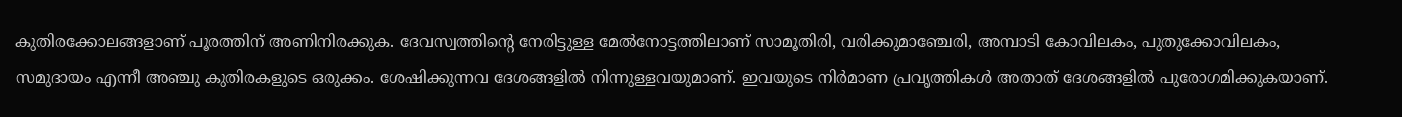കുതിരക്കോലങ്ങളാണ് പൂരത്തിന് അണിനിരക്കുക. ദേവസ്വത്തിന്റെ നേരിട്ടുള്ള മേൽനോട്ടത്തിലാണ് സാമൂതിരി, വരിക്കുമാഞ്ചേരി, അമ്പാടി കോവിലകം, പുതുക്കോവിലകം, സമുദായം എന്നീ അഞ്ചു കുതിരകളുടെ ഒരുക്കം. ശേഷിക്കുന്നവ ദേശങ്ങളിൽ നിന്നുള്ളവയുമാണ്. ഇവയുടെ നിർമാണ പ്രവൃത്തികൾ അതാത് ദേശങ്ങളിൽ പുരോഗമിക്കുകയാണ്.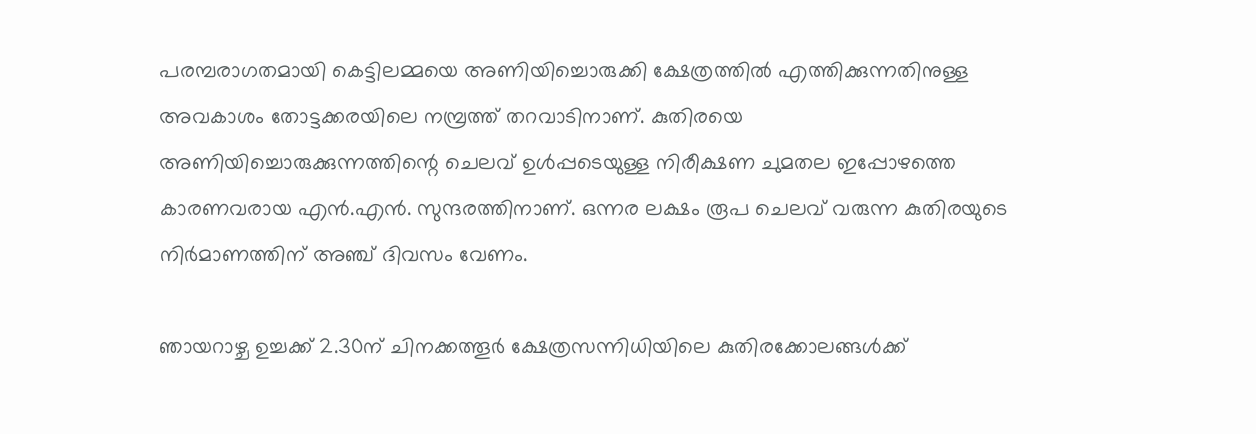പരമ്പരാഗതമായി കെട്ടിലമ്മയെ അണിയിച്ചൊരുക്കി ക്ഷേത്രത്തിൽ എത്തിക്കുന്നതിനുള്ള അവകാശം തോട്ടക്കരയിലെ നമ്പ്രത്ത് തറവാടിനാണ്. കുതിരയെ അണിയിച്ചൊരുക്കുന്നത്തിന്റെ ചെലവ് ഉൾപ്പടെയുള്ള നിരീക്ഷണ ചുമതല ഇപ്പോഴത്തെ കാരണവരായ എൻ.എൻ. സുന്ദരത്തിനാണ്. ഒന്നര ലക്ഷം രൂപ ചെലവ് വരുന്ന കുതിരയുടെ നിർമാണത്തിന് അഞ്ച് ദിവസം വേണം.

ഞായറാഴ്ച ഉച്ചക്ക് 2.30ന് ചിനക്കത്തൂർ ക്ഷേത്രസന്നിധിയിലെ കുതിരക്കോലങ്ങൾക്ക്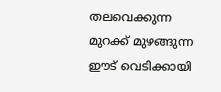തലവെക്കുന്ന മുറക്ക് മുഴങ്ങുന്ന ഈട് വെടിക്കായി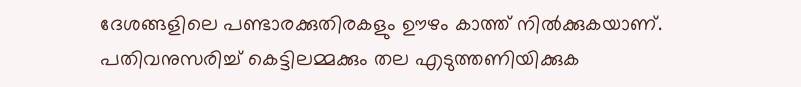ദേശങ്ങളിലെ പണ്ടാരക്കുതിരകളും ഊഴം കാത്ത് നിൽക്കുകയാണ്. പതിവനുസരിച്ച് കെട്ടിലമ്മക്കും തല എടുത്തണിയിക്കുക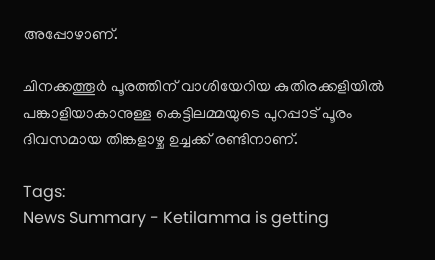അപ്പോഴാണ്.

ചിനക്കത്തൂർ പൂരത്തിന് വാശിയേറിയ കുതിരക്കളിയിൽ പങ്കാളിയാകാനുള്ള കെട്ടിലമ്മയുടെ പുറപ്പാട് പൂരം ദിവസമായ തിങ്കളാഴ്ച ഉച്ചക്ക് രണ്ടിനാണ്.

Tags:
News Summary - Ketilamma is getting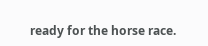ready for the horse race.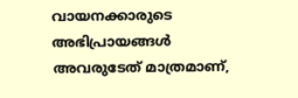വായനക്കാരുടെ അഭിപ്രായങ്ങള്‍ അവരുടേത് മാത്രമാണ്,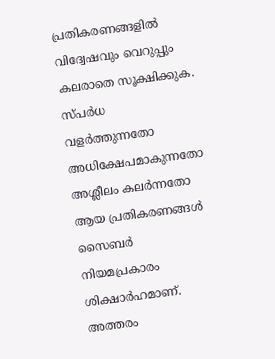പ്രതികരണങ്ങളിൽ വിദ്വേഷവും വെറുപ്പും കലരാതെ സൂക്ഷിക്കുക. സ്പർധ വളർത്തുന്നതോ അധിക്ഷേപമാകുന്നതോ അശ്ലീലം കലർന്നതോ ആയ പ്രതികരണങ്ങൾ സൈബർ നിയമപ്രകാരം ശിക്ഷാർഹമാണ്. അത്തരം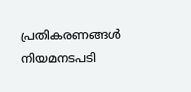പ്രതികരണങ്ങൾ നിയമനടപടി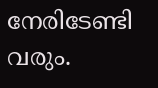നേരിടേണ്ടി വരും.